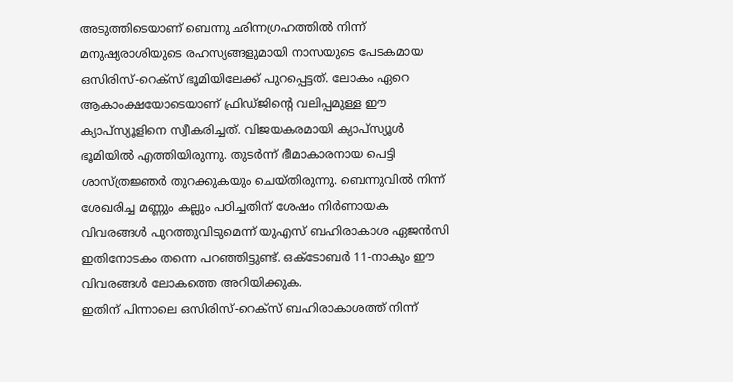അടുത്തിടെയാണ് ബെന്നു ഛിന്നഗ്രഹത്തിൽ നിന്ന് മനുഷ്യരാശിയുടെ രഹസ്യങ്ങളുമായി നാസയുടെ പേടകമായ ഒസിരിസ്-റെക്സ് ഭൂമിയിലേക്ക് പുറപ്പെട്ടത്. ലോകം ഏറെ ആകാംക്ഷയോടെയാണ് ഫ്രിഡ്ജിന്റെ വലിപ്പമുള്ള ഈ ക്യാപ്സ്യൂളിനെ സ്വീകരിച്ചത്. വിജയകരമായി ക്യാപ്സ്യൂൾ ഭൂമിയിൽ എത്തിയിരുന്നു. തുടർന്ന് ഭീമാകാരനായ പെട്ടി ശാസ്ത്രജ്ഞർ തുറക്കുകയും ചെയ്തിരുന്നു. ബെന്നുവിൽ നിന്ന് ശേഖരിച്ച മണ്ണും കല്ലും പഠിച്ചതിന് ശേഷം നിർണായക വിവരങ്ങൾ പുറത്തുവിടുമെന്ന് യുഎസ് ബഹിരാകാശ ഏജൻസി ഇതിനോടകം തന്നെ പറഞ്ഞിട്ടുണ്ട്. ഒക്ടോബർ 11-നാകും ഈ വിവരങ്ങൾ ലോകത്തെ അറിയിക്കുക.
ഇതിന് പിന്നാലെ ഒസിരിസ്-റെക്സ് ബഹിരാകാശത്ത് നിന്ന്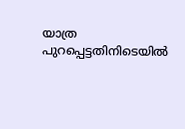യാത്ര പുറപ്പെട്ടതിനിടെയിൽ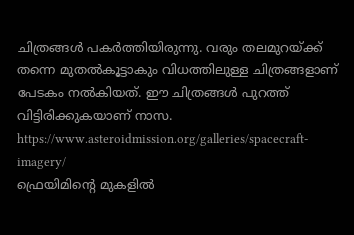ചിത്രങ്ങൾ പകർത്തിയിരുന്നു. വരും തലമുറയ്ക്ക് തന്നെ മുതൽകൂട്ടാകും വിധത്തിലുള്ള ചിത്രങ്ങളാണ് പേടകം നൽകിയത്. ഈ ചിത്രങ്ങൾ പുറത്ത് വിട്ടിരിക്കുകയാണ് നാസ.
https://www.asteroidmission.org/galleries/spacecraft-imagery/
ഫ്രെയിമിന്റെ മുകളിൽ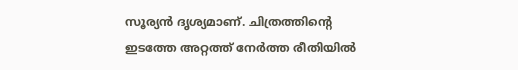സൂര്യൻ ദൃശ്യമാണ്. ചിത്രത്തിന്റെ ഇടത്തേ അറ്റത്ത് നേർത്ത രീതിയിൽ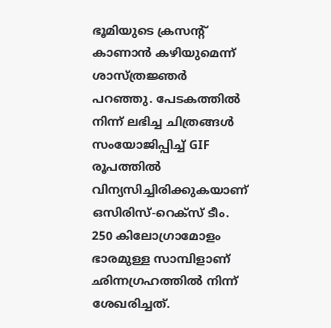ഭൂമിയുടെ ക്രസന്റ് കാണാൻ കഴിയുമെന്ന് ശാസ്ത്രജ്ഞർ പറഞ്ഞു. പേടകത്തിൽ നിന്ന് ലഭിച്ച ചിത്രങ്ങൾ സംയോജിപ്പിച്ച് GIF രൂപത്തിൽ വിന്യസിച്ചിരിക്കുകയാണ് ഒസിരിസ്-റെക്സ് ടീം.
250 കിലോഗ്രാമോളം ഭാരമുള്ള സാമ്പിളാണ് ഛിന്നഗ്രഹത്തിൽ നിന്ന് ശേഖരിച്ചത്.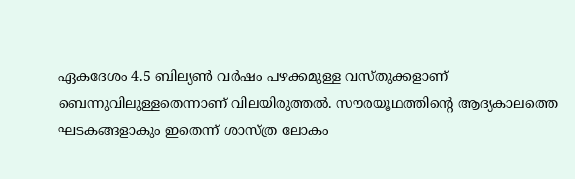ഏകദേശം 4.5 ബില്യൺ വർഷം പഴക്കമുള്ള വസ്തുക്കളാണ് ബെന്നുവിലുള്ളതെന്നാണ് വിലയിരുത്തൽ. സൗരയൂഥത്തിന്റെ ആദ്യകാലത്തെ ഘടകങ്ങളാകും ഇതെന്ന് ശാസ്ത്ര ലോകം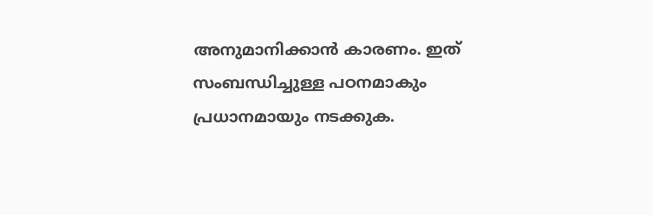അനുമാനിക്കാൻ കാരണം. ഇത് സംബന്ധിച്ചുള്ള പഠനമാകും പ്രധാനമായും നടക്കുക.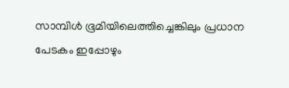സാമ്പിൾ ഭൂമിയിലെത്തിച്ചെങ്കിലും പ്രധാന പേടകം ഇപ്പോഴും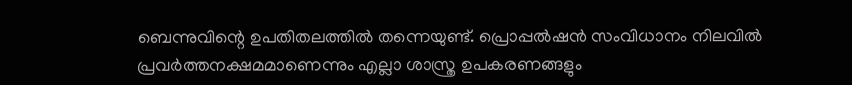ബെന്നുവിന്റെ ഉപതിതലത്തിൽ തന്നെയുണ്ട്. പ്രൊപ്പൽഷൻ സംവിധാനം നിലവിൽ പ്രവർത്തനക്ഷമമാണെന്നും എല്ലാ ശാസ്ത്ര ഉപകരണങ്ങളും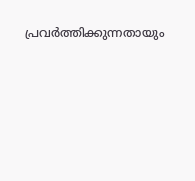പ്രവർത്തിക്കുന്നതായും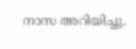നാസ അറിയിച്ചു.